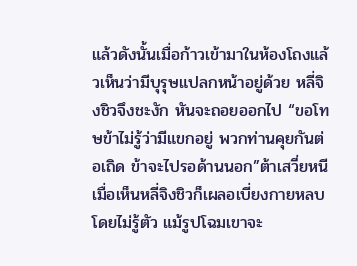แล้วดังนั้นเมื่อก้าวเข้ามาในห้องโถงแล้วเห็นว่ามีบุรุษแปลกหน้าอยู่ด้วย หลี่จิงชิวจึงชะงัก หันจะถอยออกไป “ขอโทษข้าไม่รู้ว่ามีแขกอยู่ พวกท่านคุยกันต่อเถิด ข้าจะไปรอด้านนอก”ต้าเสวี่ยหนีเมื่อเห็นหลี่จิงชิวก็เผลอเบี่ยงกายหลบโดยไม่รู้ตัว แม้รูปโฉมเขาจะ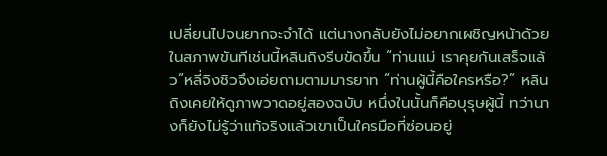เปลี่ยนไปจนยากจะจำได้ แต่นางกลับยังไม่อยากเผชิญหน้าด้วยในสภาพขันทีเช่นนี้หลินถิงรีบขัดขึ้น “ท่านแม่ เราคุยกันเสร็จแล้ว”หลี่จิงชิวจึงเอ่ยถามตามมารยาท “ท่านผู้นี้คือใครหรือ?” หลินถิงเคยให้ดูภาพวาดอยู่สองฉบับ หนึ่งในนั้นก็คือบุรุษผู้นี้ ทว่านางก็ยังไม่รู้ว่าแท้จริงแล้วเขาเป็นใครมือที่ซ่อนอยู่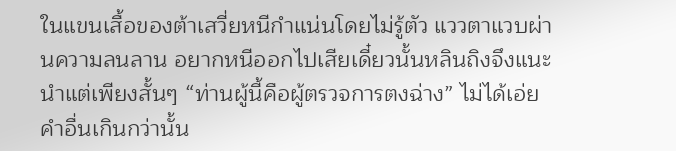ในแขนเสื้อของต้าเสวี่ยหนีกำแน่นโดยไม่รู้ตัว แววตาแวบผ่านความลนลาน อยากหนีออกไปเสียเดี๋ยวนั้นหลินถิงจึงแนะนำแต่เพียงสั้นๆ “ท่านผู้นี้คือผู้ตรวจการตงฉ่าง” ไม่ได้เอ่ยคำอื่นเกินกว่านั้น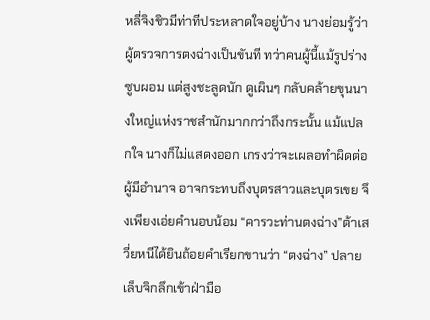หลี่จิงชิวมีท่าทีประหลาดใจอยู่บ้าง นางย่อมรู้ว่าผู้ตรวจการตงฉ่างเป็นขันที ทว่าคนผู้นี้แม้รูปร่างซูบผอม แต่สูงชะลูดนัก ดูเผินๆ กลับคล้ายขุนนางใหญ่แห่งราชสำนักมากกว่าถึงกระนั้น แม้แปลกใจ นางก็ไม่แสดงออก เกรงว่าจะเผลอทำผิดต่อผู้มีอำนาจ อาจกระทบถึงบุตรสาวและบุตรเขย จึงเพียงเอ่ยคำนอบน้อม “คารวะท่านตงฉ่าง”ต้าเสวี่ยหนีได้ยินถ้อยคำเรียกขานว่า “ตงฉ่าง” ปลายเล็บจิกลึกเข้าฝ่ามือ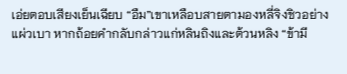เอ่ยตอบเสียงเย็นเฉียบ “อืม”เขาเหลือบสายตามองหลี่จิงชิวอย่างแผ่วเบา หากถ้อยคำกลับกล่าวแก่หลินถิงและต้วนหลิง “ข้ามี